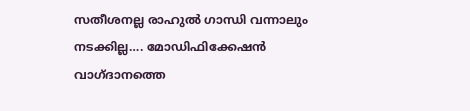സതീശനല്ല രാഹുൽ ഗാന്ധി വന്നാലും നടക്കില്ല…. മോഡിഫിക്കേഷൻ വാഗ്ദാനത്തെ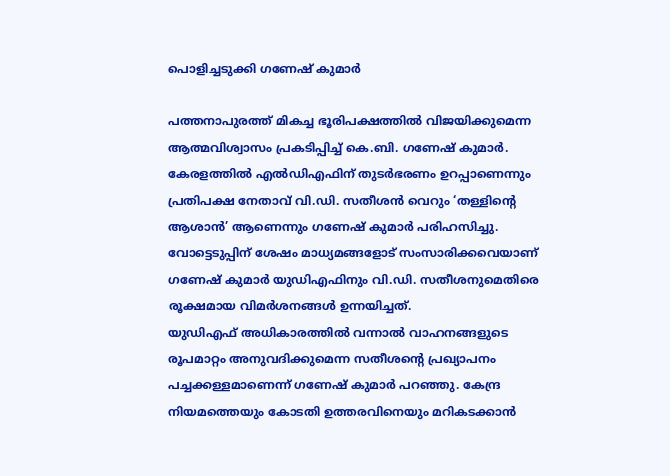പൊളിച്ചടുക്കി ഗണേഷ് കുമാർ

പത്തനാപുരത്ത് മികച്ച ഭൂരിപക്ഷത്തിൽ വിജയിക്കുമെന്ന ആത്മവിശ്വാസം പ്രകടിപ്പിച്ച് കെ.ബി. ഗണേഷ് കുമാർ. കേരളത്തിൽ എൽഡിഎഫിന് തുടർഭരണം ഉറപ്പാണെന്നും പ്രതിപക്ഷ നേതാവ് വി.ഡി. സതീശൻ വെറും ‘തള്ളിന്റെ ആശാൻ’ ആണെന്നും ഗണേഷ് കുമാർ പരിഹസിച്ചു. വോട്ടെടുപ്പിന് ശേഷം മാധ്യമങ്ങളോട് സംസാരിക്കവെയാണ് ഗണേഷ് കുമാർ യുഡിഎഫിനും വി.ഡി. സതീശനുമെതിരെ രൂക്ഷമായ വിമർശനങ്ങൾ ഉന്നയിച്ചത്.
യുഡിഎഫ് അധികാരത്തിൽ വന്നാൽ വാഹനങ്ങളുടെ രൂപമാറ്റം അനുവദിക്കുമെന്ന സതീശന്റെ പ്രഖ്യാപനം പച്ചക്കള്ളമാണെന്ന് ഗണേഷ് കുമാർ പറഞ്ഞു. കേന്ദ്ര നിയമത്തെയും കോടതി ഉത്തരവിനെയും മറികടക്കാൻ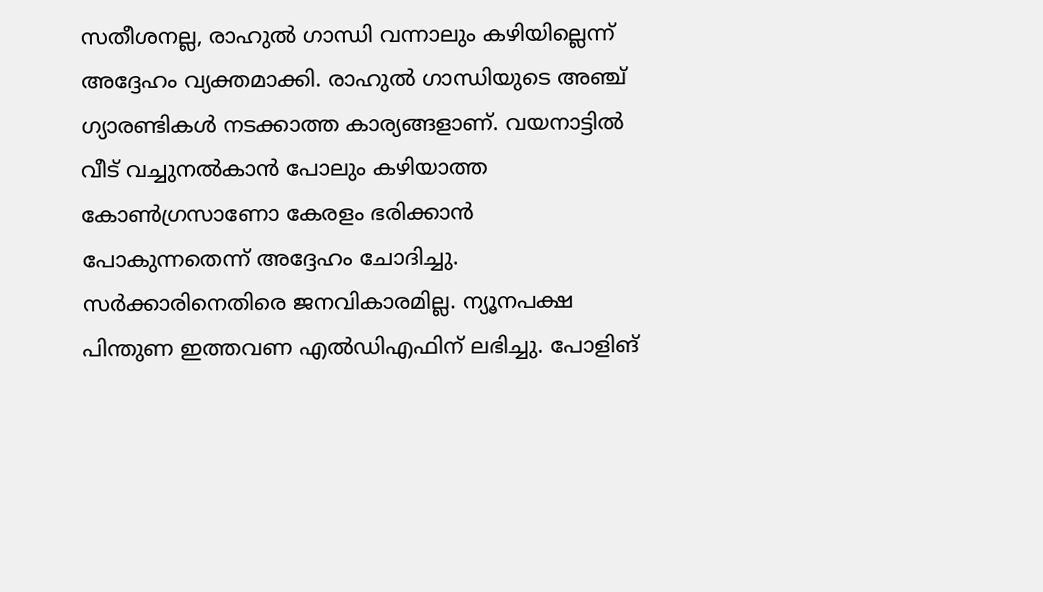സതീശനല്ല, രാഹുൽ ഗാന്ധി വന്നാലും കഴിയില്ലെന്ന് അദ്ദേഹം വ്യക്തമാക്കി. രാഹുൽ ഗാന്ധിയുടെ അഞ്ച് ഗ്യാരണ്ടികൾ നടക്കാത്ത കാര്യങ്ങളാണ്. വയനാട്ടിൽ വീട് വച്ചുനൽകാൻ പോലും കഴിയാത്ത കോൺഗ്രസാണോ കേരളം ഭരിക്കാൻ പോകുന്നതെന്ന് അദ്ദേഹം ചോദിച്ചു.
സർക്കാരിനെതിരെ ജനവികാരമില്ല. ന്യൂനപക്ഷ പിന്തുണ ഇത്തവണ എൽഡിഎഫിന് ലഭിച്ചു. പോളിങ്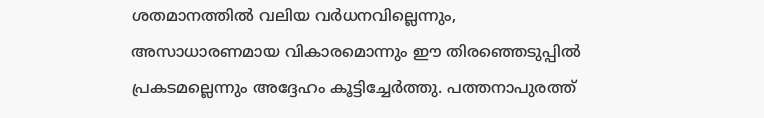ശതമാനത്തിൽ വലിയ വർധനവില്ലെന്നും, അസാധാരണമായ വികാരമൊന്നും ഈ തിരഞ്ഞെടുപ്പിൽ പ്രകടമല്ലെന്നും അദ്ദേഹം കൂട്ടിച്ചേർത്തു. പത്തനാപുരത്ത്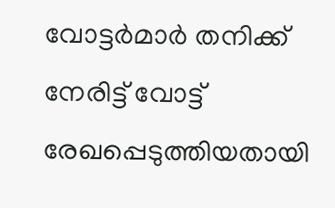വോട്ടർമാർ തനിക്ക് നേരിട്ട് വോട്ട് രേഖപ്പെടുത്തിയതായി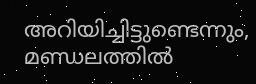അറിയിച്ചിട്ടുണ്ടെന്നും, മണ്ഡലത്തിൽ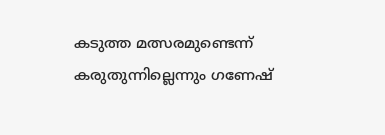കടുത്ത മത്സരമുണ്ടെന്ന് കരുതുന്നില്ലെന്നും ഗണേഷ്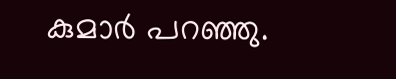കുമാർ പറഞ്ഞു.